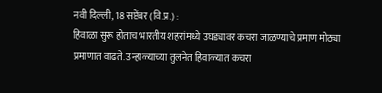नवी दिल्ली, 18 सप्टेंबर (वि.प्र.) :
हिवाळा सुरू होताच भारतीय शहरांमध्ये उघड्यावर कचरा जाळण्याचे प्रमाण मोठ्या प्रमाणात वाढते. उन्हाळ्याच्या तुलनेत हिवाळ्यात कचरा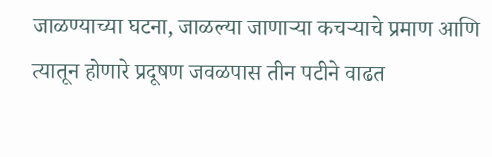जाळण्याच्या घटना, जाळल्या जाणाऱ्या कचऱ्याचे प्रमाण आणि त्यातून होणारे प्रदूषण जवळपास तीन पटीने वाढत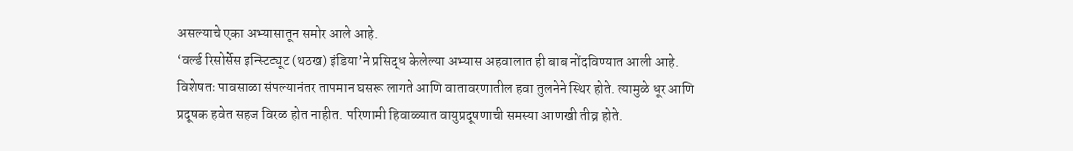असल्याचे एका अभ्यासातून समोर आले आहे.
‘वर्ल्ड रिसोर्सेस इन्स्टिट्यूट (थठख) इंडिया’ने प्रसिद्ध केलेल्या अभ्यास अहवालात ही बाब नोंदविण्यात आली आहे. विशेषतः पावसाळा संपल्यानंतर तापमान घसरू लागते आणि वातावरणातील हवा तुलनेने स्थिर होते. त्यामुळे धूर आणि प्रदूषक हवेत सहज विरळ होत नाहीत. परिणामी हिवाळ्यात वायुप्रदूषणाची समस्या आणखी तीव्र होते.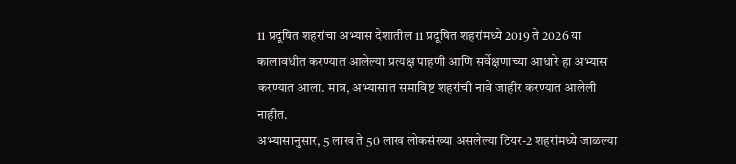11 प्रदूषित शहरांचा अभ्यास देशातील 11 प्रदूषित शहरांमध्ये 2019 ते 2026 या कालावधीत करण्यात आलेल्या प्रत्यक्ष पाहणी आणि सर्वेक्षणाच्या आधारे हा अभ्यास करण्यात आला. मात्र, अभ्यासात समाविष्ट शहरांची नावे जाहीर करण्यात आलेली नाहीत.
अभ्यासानुसार, 5 लाख ते 50 लाख लोकसंख्या असलेल्या टियर-2 शहरांमध्ये जाळल्या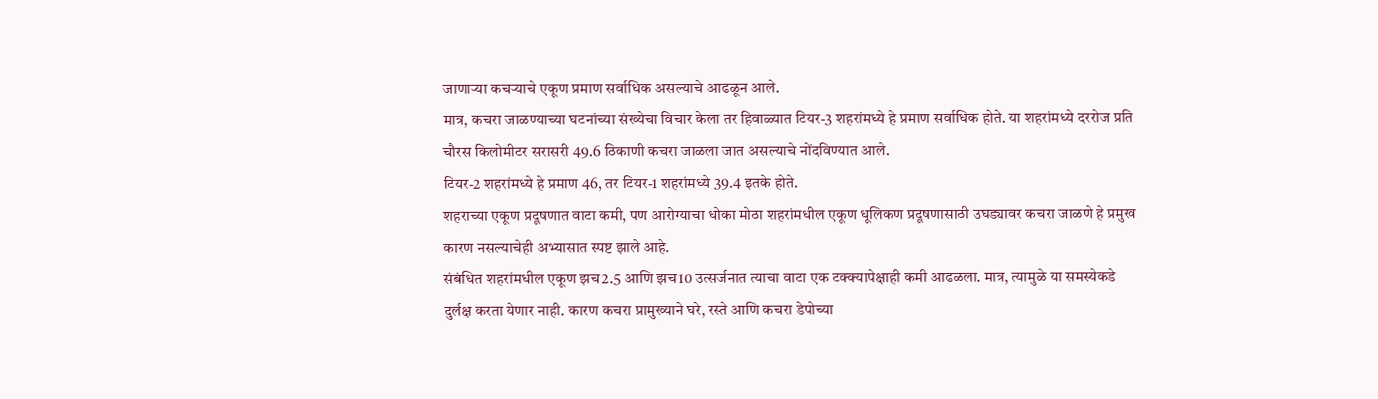जाणाऱ्या कचऱ्याचे एकूण प्रमाण सर्वाधिक असल्याचे आढळून आले.
मात्र, कचरा जाळण्याच्या घटनांच्या संख्येचा विचार केला तर हिवाळ्यात टियर-3 शहरांमध्ये हे प्रमाण सर्वाधिक होते. या शहरांमध्ये दररोज प्रति चौरस किलोमीटर सरासरी 49.6 ठिकाणी कचरा जाळला जात असल्याचे नोंदविण्यात आले.
टियर-2 शहरांमध्ये हे प्रमाण 46, तर टियर-1 शहरांमध्ये 39.4 इतके होते.
शहराच्या एकूण प्रदूषणात वाटा कमी, पण आरोग्याचा धोका मोठा शहरांमधील एकूण धूलिकण प्रदूषणासाठी उघड्यावर कचरा जाळणे हे प्रमुख कारण नसल्याचेही अभ्यासात स्पष्ट झाले आहे.
संबंधित शहरांमधील एकूण झच2.5 आणि झच10 उत्सर्जनात त्याचा वाटा एक टक्क्यापेक्षाही कमी आढळला. मात्र, त्यामुळे या समस्येकडे दुर्लक्ष करता येणार नाही. कारण कचरा प्रामुख्याने घरे, रस्ते आणि कचरा डेपोच्या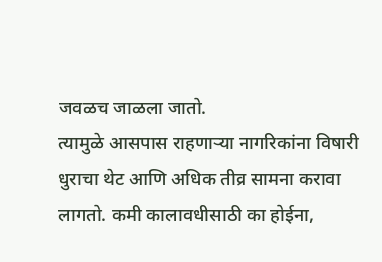जवळच जाळला जातो.
त्यामुळे आसपास राहणाऱ्या नागरिकांना विषारी धुराचा थेट आणि अधिक तीव्र सामना करावा लागतो. कमी कालावधीसाठी का होईना,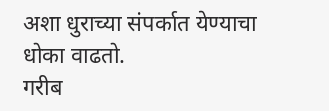अशा धुराच्या संपर्कात येण्याचा धोका वाढतो.
गरीब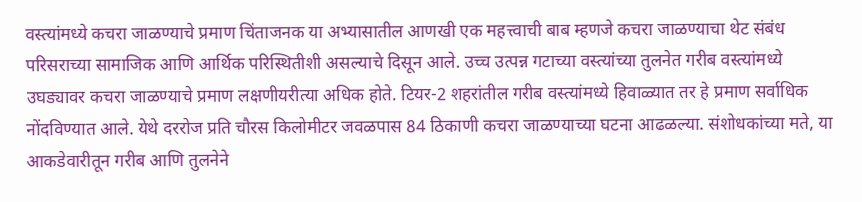वस्त्यांमध्ये कचरा जाळण्याचे प्रमाण चिंताजनक या अभ्यासातील आणखी एक महत्त्वाची बाब म्हणजे कचरा जाळण्याचा थेट संबंध परिसराच्या सामाजिक आणि आर्थिक परिस्थितीशी असल्याचे दिसून आले. उच्च उत्पन्न गटाच्या वस्त्यांच्या तुलनेत गरीब वस्त्यांमध्ये उघड्यावर कचरा जाळण्याचे प्रमाण लक्षणीयरीत्या अधिक होते. टियर-2 शहरांतील गरीब वस्त्यांमध्ये हिवाळ्यात तर हे प्रमाण सर्वाधिक नोंदविण्यात आले. येथे दररोज प्रति चौरस किलोमीटर जवळपास 84 ठिकाणी कचरा जाळण्याच्या घटना आढळल्या. संशोधकांच्या मते, या आकडेवारीतून गरीब आणि तुलनेने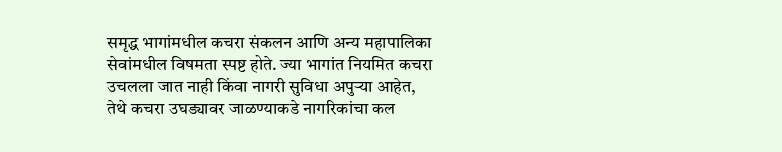समृद्ध भागांमधील कचरा संकलन आणि अन्य महापालिका सेवांमधील विषमता स्पष्ट होते. ज्या भागांत नियमित कचरा उचलला जात नाही किंवा नागरी सुविधा अपुऱ्या आहेत, तेथे कचरा उघड्यावर जाळण्याकडे नागरिकांचा कल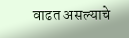वाढत असल्याचे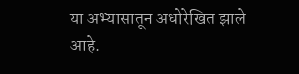या अभ्यासातून अधोरेखित झाले आहे.